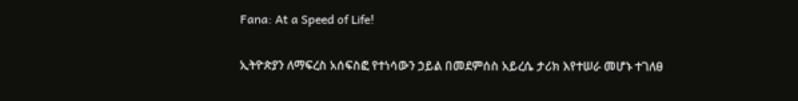Fana: At a Speed of Life!

ኢትዮጵያን ለማፍረስ አሰፍስፎ የተነሳውን ኃይል በመደምሰስ አይረሴ ታሪክ እየተሠራ መሆኑ ተገለፀ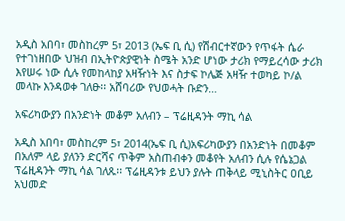አዲስ አበባ፣ መስከረም 5፣ 2013 (ኤፍ ቢ ሲ) የሽብርተኛውን የጥፋት ሴራ የተገነዘበው ህዝብ በኢትዮጵያዊነት ስሜት አንድ ሆነው ታሪክ የማይረሳው ታሪክ እየሠሩ ነው ሲሉ የመከላከያ አዛዥነት እና ስታፍ ኮሌጅ አዛዥ ተወካይ ኮ/ል መላኩ እንዳወቀ ገለፁ፡፡ አሸባሪው የህወሓት ቡድን…

አፍሪካውያን በአንድነት መቆም አለብን – ፕሬዚዳንት ማኪ ሳል

አዲስ አበባ፣ መስከረም 5፣ 2014(ኤፍ ቢ ሲ)አፍሪካውያን በአንድነት በመቆም በአለም ላይ ያለንን ድርሻና ጥቅም አስጠብቀን መቆየት አለብን ሲሉ የሴኔጋል ፕሬዚዳንት ማኪ ሳል ገለጹ፡፡ ፕሬዚዳንቱ ይህን ያሉት ጠቅላይ ሚኒስትር ዐቢይ አህመድ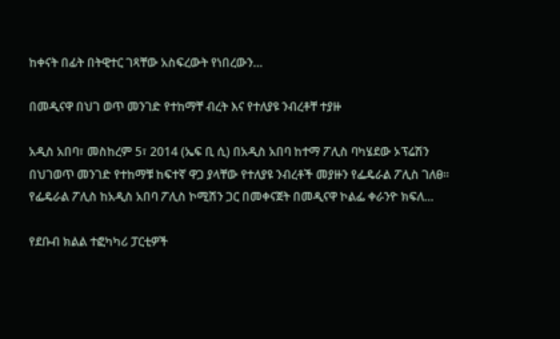ከቀናት በፊት በትዊተር ገጻቸው አስፍረውት የነበረውን…

በመዲናዋ በህገ ወጥ መንገድ የተከማቸ ብረት እና የተለያዩ ንብረቶቸ ተያዙ

አዲስ አበባ፣ መስከረም 5፣ 2014 (ኤፍ ቢ ሲ) በአዲስ አበባ ከተማ ፖሊስ ባካሄደው ኦፕሬሽን በህገወጥ መንገድ የተከማቹ ከፍተኛ ዋጋ ያላቸው የተለያዩ ንብረቶች መያዙን የፌዴራል ፖሊስ ገለፀ፡፡ የፌዴራል ፖሊስ ከአዲስ አበባ ፖሊስ ኮሚሽን ጋር በመቀናጀት በመዲናዋ ኮልፌ ቀራንዮ ክፍለ…

የደቡብ ክልል ተፎካካሪ ፓርቲዎች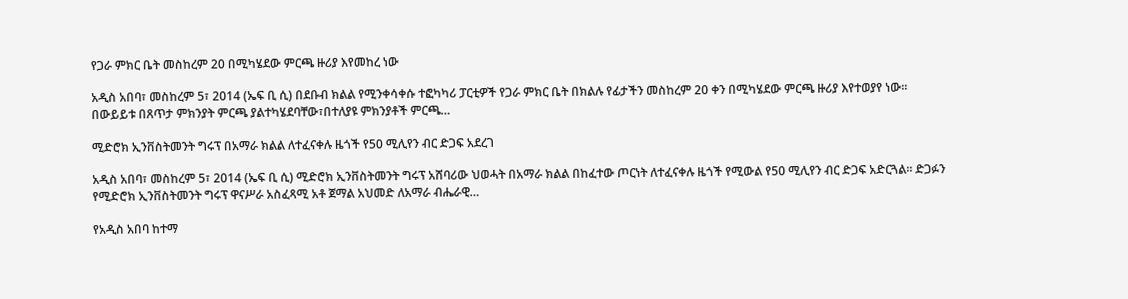የጋራ ምክር ቤት መስከረም 20 በሚካሄደው ምርጫ ዙሪያ እየመከረ ነው

አዲስ አበባ፣ መስከረም 5፣ 2014 (ኤፍ ቢ ሲ) በደቡብ ክልል የሚንቀሳቀሱ ተፎካካሪ ፓርቲዎች የጋራ ምክር ቤት በክልሉ የፊታችን መስከረም 20 ቀን በሚካሄደው ምርጫ ዙሪያ እየተወያየ ነው፡፡   በውይይቱ በጸጥታ ምክንያት ምርጫ ያልተካሄደባቸው፣በተለያዩ ምክንያቶች ምርጫ…

ሚድሮክ ኢንቨስትመንት ግሩፕ በአማራ ክልል ለተፈናቀሉ ዜጎች የ50 ሚሊየን ብር ድጋፍ አደረገ

አዲስ አበባ፣ መስከረም 5፣ 2014 (ኤፍ ቢ ሲ) ሚድሮክ ኢንቨስትመንት ግሩፕ አሸባሪው ህወሓት በአማራ ክልል በከፈተው ጦርነት ለተፈናቀሉ ዜጎች የሚውል የ50 ሚሊየን ብር ድጋፍ አድርጓል፡፡ ድጋፉን የሚድሮክ ኢንቨስትመንት ግሩፕ ዋናሥራ አስፈጻሚ አቶ ጀማል አህመድ ለአማራ ብሔራዊ…

የአዲስ አበባ ከተማ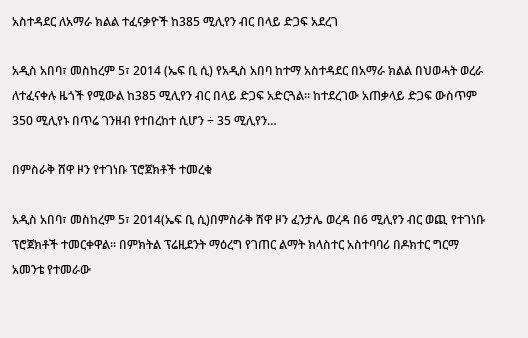አስተዳደር ለአማራ ክልል ተፈናቃዮች ከ385 ሚሊየን ብር በላይ ድጋፍ አደረገ

አዲስ አበባ፣ መስከረም 5፣ 2014 (ኤፍ ቢ ሲ) የአዲስ አበባ ከተማ አስተዳደር በአማራ ክልል በህወሓት ወረራ ለተፈናቀሉ ዜጎች የሚውል ከ385 ሚሊየን ብር በላይ ድጋፍ አድርጓል፡፡ ከተደረገው አጠቃላይ ድጋፍ ውስጥም 350 ሚሊየኑ በጥሬ ገንዘብ የተበረከተ ሲሆን ÷ 35 ሚሊየን…

በምስራቅ ሸዋ ዞን የተገነቡ ፕሮጀክቶች ተመረቁ

አዲስ አበባ፣ መስከረም 5፣ 2014(ኤፍ ቢ ሲ)በምስራቅ ሸዋ ዞን ፈንታሌ ወረዳ በ6 ሚሊየን ብር ወጪ የተገነቡ ፕሮጀክቶች ተመርቀዋል፡፡ በምክትል ፕሬዚደንት ማዕረግ የገጠር ልማት ክላስተር አስተባባሪ በዶክተር ግርማ አመንቴ የተመራው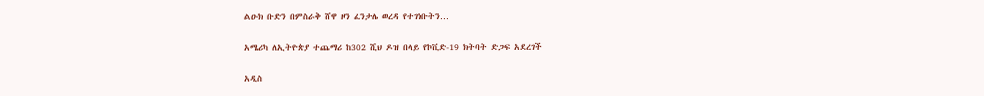ልዑክ ቡድን በምስራቅ ሸዋ ዞን ፈንታሌ ወረዳ የተገነቡትን…

አሜሪካ ለኢትዮጵያ ተጨማሪ ከ302 ሺህ ዶዝ በላይ የኮቪድ-19 ክትባት ድጋፍ አደረገች

አዲስ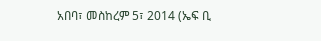አበባ፣ መስከረም 5፣ 2014 (ኤፍ ቢ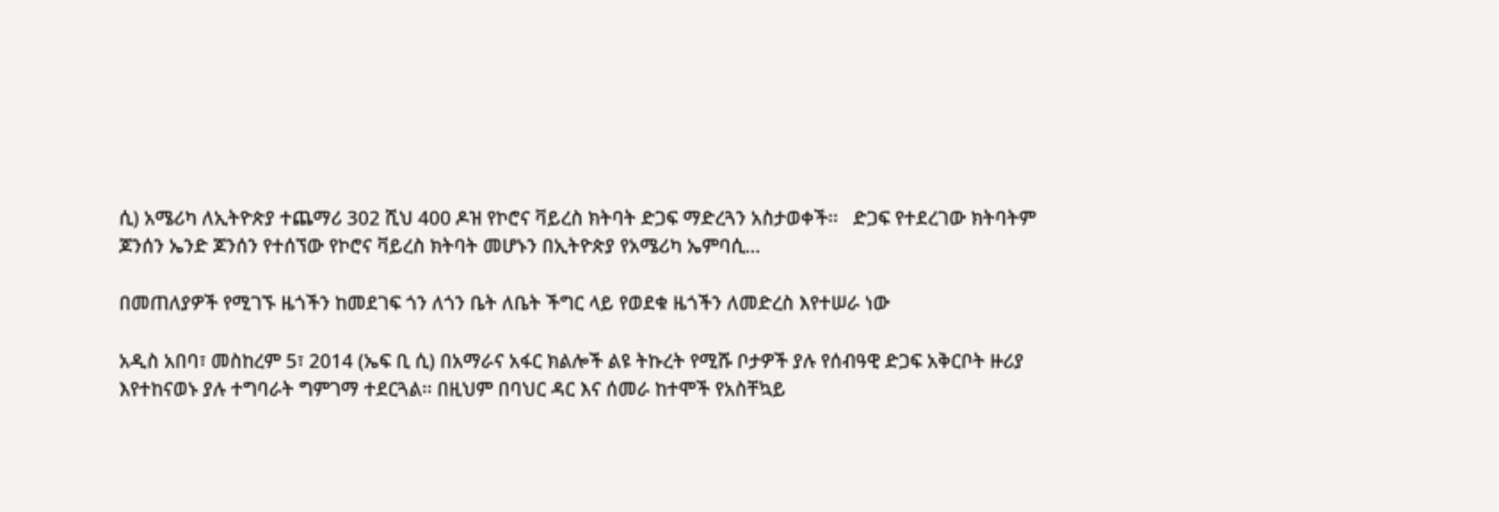ሲ) አሜሪካ ለኢትዮጵያ ተጨማሪ 302 ሺህ 400 ዶዝ የኮሮና ቫይረስ ክትባት ድጋፍ ማድረጓን አስታወቀች፡፡   ድጋፍ የተደረገው ክትባትም ጆንሰን ኤንድ ጆንሰን የተሰኘው የኮሮና ቫይረስ ክትባት መሆኑን በኢትዮጵያ የአሜሪካ ኤምባሲ…

በመጠለያዎች የሚገኙ ዜጎችን ከመደገፍ ጎን ለጎን ቤት ለቤት ችግር ላይ የወደቁ ዜጎችን ለመድረስ እየተሠራ ነው

አዲስ አበባ፣ መስከረም 5፣ 2014 (ኤፍ ቢ ሲ) በአማራና አፋር ክልሎች ልዩ ትኩረት የሚሹ ቦታዎች ያሉ የሰብዓዊ ድጋፍ አቅርቦት ዙሪያ እየተከናወኑ ያሉ ተግባራት ግምገማ ተደርጓል፡፡ በዚህም በባህር ዳር እና ሰመራ ከተሞች የአስቸኳይ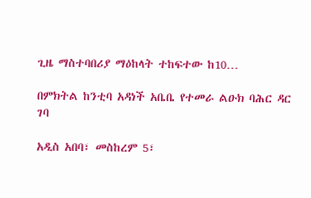ጊዜ ማስተባበሪያ ማዕከላት ተከፍተው ከ10…

በምክትል ከንቲባ አዳነች አቤቤ የተመራ ልዑክ ባሕር ዳር ገባ

አዲስ አበባ፣ መስከረም 5፣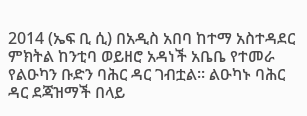2014 (ኤፍ ቢ ሲ) በአዲስ አበባ ከተማ አስተዳደር ምክትል ከንቲባ ወይዘሮ አዳነች አቤቤ የተመራ የልዑካን ቡድን ባሕር ዳር ገብቷል፡፡ ልዑካኑ ባሕር ዳር ደጃዝማች በላይ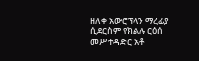ዘለቀ አውሮፕላን ማረፊያ ሲደርስም የክልሉ ርዕሰ መሥተዳድር አቶ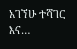አገኘሁ ተሻገር እና…